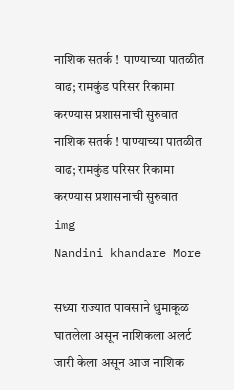नाशिक सतर्क !  पाण्याच्या पातळीत वाढ; रामकुंड परिसर रिकामा करण्यास प्रशासनाची सुरुवात
नाशिक सतर्क ! पाण्याच्या पातळीत वाढ; रामकुंड परिसर रिकामा करण्यास प्रशासनाची सुरुवात
img
Nandini khandare More

सध्या राज्यात पावसाने धुमाकूळ घातलेला असून नाशिकला अलर्ट जारी केला असून आज नाशिक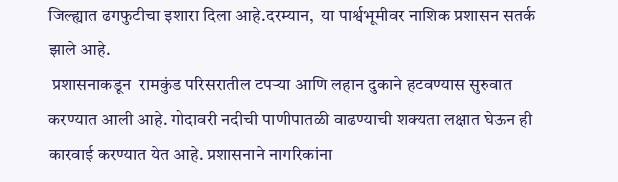जिल्ह्यात ढगफुटीचा इशारा दिला आहे.दरम्यान,  या पार्श्वभूमीवर नाशिक प्रशासन सतर्क झाले आहे.
 प्रशासनाकडून  रामकुंड परिसरातील टपऱ्या आणि लहान दुकाने हटवण्यास सुरुवात करण्यात आली आहे. गोदावरी नदीची पाणीपातळी वाढण्याची शक्यता लक्षात घेऊन ही कारवाई करण्यात येत आहे. प्रशासनाने नागरिकांना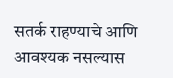सतर्क राहण्याचे आणि आवश्यक नसल्यास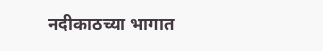नदीकाठच्या भागात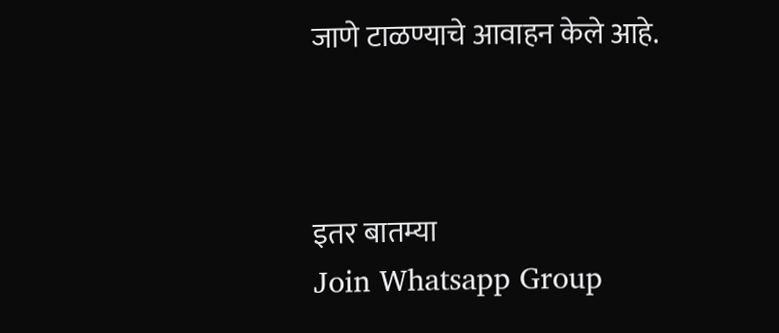जाणे टाळण्याचे आवाहन केले आहे.



इतर बातम्या
Join Whatsapp Group